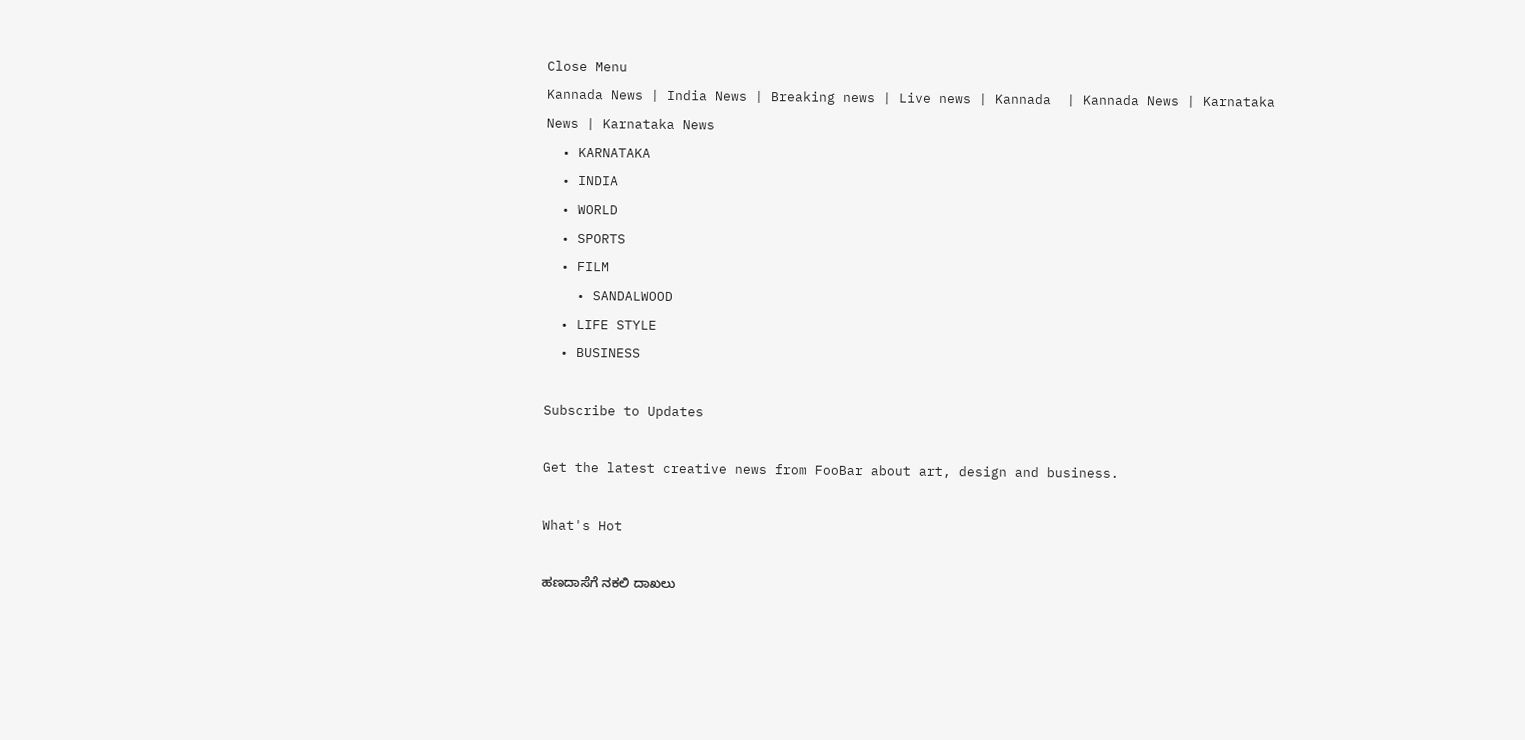Close Menu
Kannada News | India News | Breaking news | Live news | Kannada  | Kannada News | Karnataka News | Karnataka News
  • KARNATAKA
  • INDIA
  • WORLD
  • SPORTS
  • FILM
    • SANDALWOOD
  • LIFE STYLE
  • BUSINESS

Subscribe to Updates

Get the latest creative news from FooBar about art, design and business.

What's Hot

ಹಣದಾಸೆಗೆ ನಕಲಿ ದಾಖಲು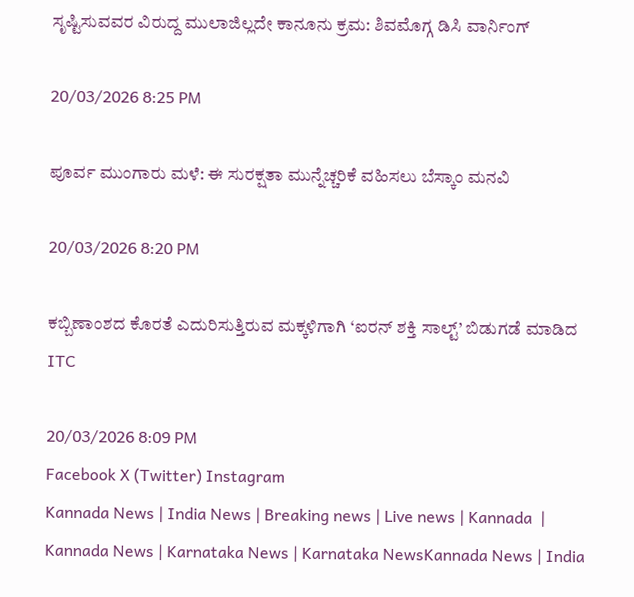ಸೃಷ್ಟಿಸುವವರ ವಿರುದ್ದ ಮುಲಾಜಿಲ್ಲದೇ ಕಾನೂನು ಕ್ರಮ: ಶಿವಮೊಗ್ಗ ಡಿಸಿ ವಾರ್ನಿಂಗ್

20/03/2026 8:25 PM

ಪೂರ್ವ ಮುಂಗಾರು ಮಳೆ: ಈ ಸುರಕ್ಷತಾ ಮುನ್ನೆಚ್ಚರಿಕೆ ವಹಿಸಲು ಬೆಸ್ಕಾಂ ಮನವಿ

20/03/2026 8:20 PM

ಕಬ್ಬಿಣಾಂಶದ ಕೊರತೆ ಎದುರಿಸುತ್ತಿರುವ ಮಕ್ಕಳಿಗಾಗಿ ‘ಐರನ್‌ ಶಕ್ತಿ ಸಾಲ್ಟ್‌’ ಬಿಡುಗಡೆ ಮಾಡಿದ ITC

20/03/2026 8:09 PM
Facebook X (Twitter) Instagram
Kannada News | India News | Breaking news | Live news | Kannada  | Kannada News | Karnataka News | Karnataka NewsKannada News | India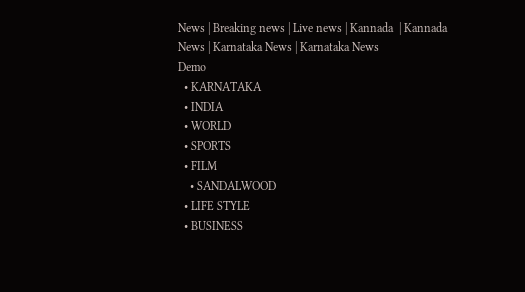News | Breaking news | Live news | Kannada  | Kannada News | Karnataka News | Karnataka News
Demo
  • KARNATAKA
  • INDIA
  • WORLD
  • SPORTS
  • FILM
    • SANDALWOOD
  • LIFE STYLE
  • BUSINESS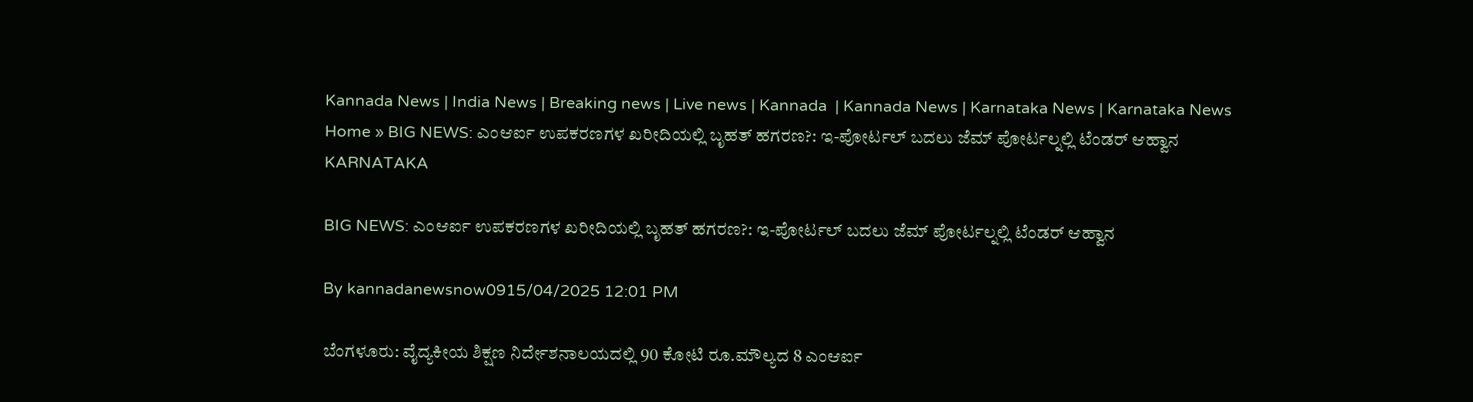Kannada News | India News | Breaking news | Live news | Kannada  | Kannada News | Karnataka News | Karnataka News
Home » BIG NEWS: ಎಂಆರ್ಐ ಉಪಕರಣಗಳ ಖರೀದಿಯಲ್ಲಿ ಬೃಹತ್ ಹಗರಣ?: ಇ-ಪೋರ್ಟಲ್ ಬದಲು ಜೆಮ್ ಪೋರ್ಟಲ್ನಲ್ಲಿ ಟೆಂಡರ್ ಆಹ್ವಾನ
KARNATAKA

BIG NEWS: ಎಂಆರ್ಐ ಉಪಕರಣಗಳ ಖರೀದಿಯಲ್ಲಿ ಬೃಹತ್ ಹಗರಣ?: ಇ-ಪೋರ್ಟಲ್ ಬದಲು ಜೆಮ್ ಪೋರ್ಟಲ್ನಲ್ಲಿ ಟೆಂಡರ್ ಆಹ್ವಾನ

By kannadanewsnow0915/04/2025 12:01 PM

ಬೆಂಗಳೂರು: ವೈದ್ಯಕೀಯ ಶಿಕ್ಷಣ ನಿರ್ದೇಶನಾಲಯದಲ್ಲಿ 90 ಕೋಟಿ ರೂ.ಮೌಲ್ಯದ 8 ಎಂಆರ್ಐ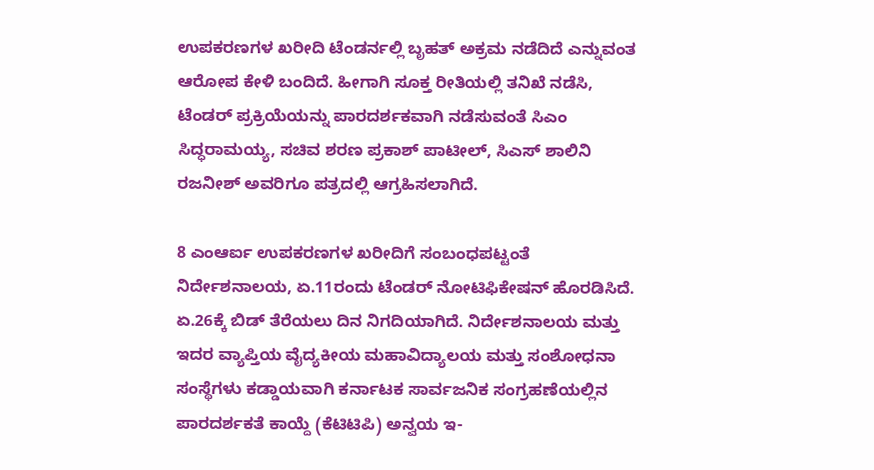ಉಪಕರಣಗಳ ಖರೀದಿ ಟೆಂಡರ್ನಲ್ಲಿ ಬೃಹತ್ ಅಕ್ರಮ ನಡೆದಿದೆ ಎನ್ನುವಂತ ಆರೋಪ ಕೇಳಿ ಬಂದಿದೆ. ಹೀಗಾಗಿ ಸೂಕ್ತ ರೀತಿಯಲ್ಲಿ ತನಿಖೆ ನಡೆಸಿ, ಟೆಂಡರ್ ಪ್ರಕ್ರಿಯೆಯನ್ನು ಪಾರದರ್ಶಕವಾಗಿ ನಡೆಸುವಂತೆ ಸಿಎಂ ಸಿದ್ಧರಾಮಯ್ಯ, ಸಚಿವ ಶರಣ ಪ್ರಕಾಶ್ ಪಾಟೀಲ್, ಸಿಎಸ್ ಶಾಲಿನಿ ರಜನೀಶ್ ಅವರಿಗೂ ಪತ್ರದಲ್ಲಿ ಆಗ್ರಹಿಸಲಾಗಿದೆ.

8 ಎಂಆರ್ಐ ಉಪಕರಣಗಳ ಖರೀದಿಗೆ ಸಂಬಂಧಪಟ್ಟಂತೆ ನಿರ್ದೇಶನಾಲಯ, ಏ.11ರಂದು ಟೆಂಡರ್ ನೋಟಿಫಿಕೇಷನ್ ಹೊರಡಿಸಿದೆ. ಏ.26ಕ್ಕೆ ಬಿಡ್ ತೆರೆಯಲು ದಿನ ನಿಗದಿಯಾಗಿದೆ. ನಿರ್ದೇಶನಾಲಯ ಮತ್ತು ಇದರ ವ್ಯಾಪ್ತಿಯ ವೈದ್ಯಕೀಯ ಮಹಾವಿದ್ಯಾಲಯ ಮತ್ತು ಸಂಶೋಧನಾ ಸಂಸ್ಥೆಗಳು ಕಡ್ಡಾಯವಾಗಿ ಕರ್ನಾಟಕ ಸಾರ್ವಜನಿಕ ಸಂಗ್ರಹಣೆಯಲ್ಲಿನ ಪಾರದರ್ಶಕತೆ ಕಾಯ್ದೆ (ಕೆಟಿಟಿಪಿ) ಅನ್ವಯ ಇ-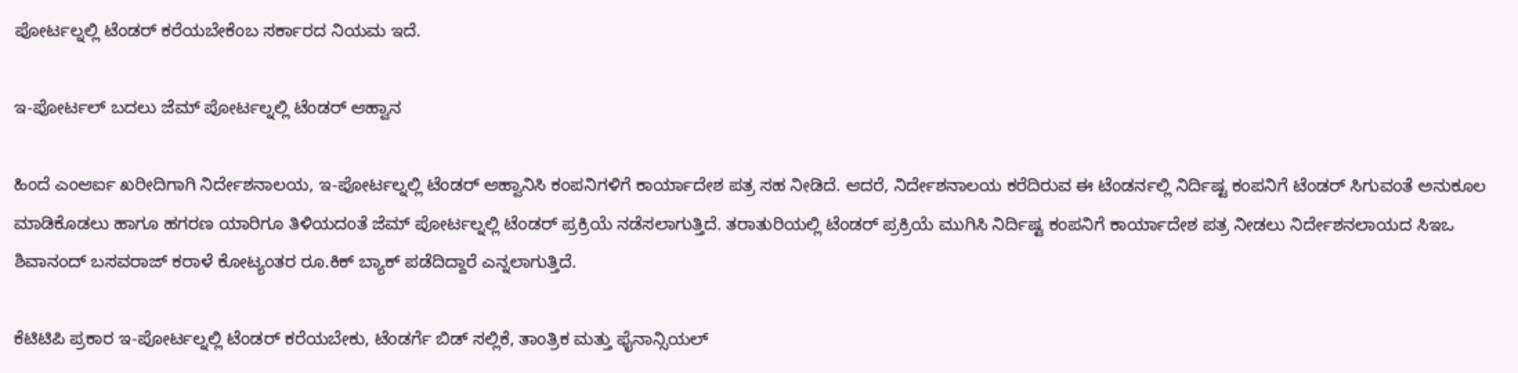ಪೋರ್ಟಲ್ನಲ್ಲಿ ಟೆಂಡರ್ ಕರೆಯಬೇಕೆಂಬ ಸರ್ಕಾರದ ನಿಯಮ ಇದೆ.

ಇ-ಪೋರ್ಟಲ್ ಬದಲು ಜೆಮ್ ಪೋರ್ಟಲ್ನಲ್ಲಿ ಟೆಂಡರ್ ಆಹ್ವಾನ

ಹಿಂದೆ ಎಂಆರ್ಐ ಖರೀದಿಗಾಗಿ ನಿರ್ದೇಶನಾಲಯ, ಇ-ಪೋರ್ಟಲ್ನಲ್ಲಿ ಟೆಂಡರ್ ಆಹ್ವಾನಿಸಿ ಕಂಪನಿಗಳಿಗೆ ಕಾರ್ಯಾದೇಶ ಪತ್ರ ಸಹ ನೀಡಿದೆ. ಆದರೆ, ನಿರ್ದೇಶನಾಲಯ ಕರೆದಿರುವ ಈ ಟೆಂಡರ್ನಲ್ಲಿ ನಿರ್ದಿಷ್ಟ ಕಂಪನಿಗೆ ಟೆಂಡರ್ ಸಿಗುವಂತೆ ಅನುಕೂಲ ಮಾಡಿಕೊಡಲು ಹಾಗೂ ಹಗರಣ ಯಾರಿಗೂ ತಿಳಿಯದಂತೆ ಜೆಮ್ ಪೋರ್ಟಲ್ನಲ್ಲಿ ಟೆಂಡರ್ ಪ್ರಕ್ರಿಯೆ ನಡೆಸಲಾಗುತ್ತಿದೆ. ತರಾತುರಿಯಲ್ಲಿ ಟೆಂಡರ್ ಪ್ರಕ್ರಿಯೆ ಮುಗಿಸಿ ನಿರ್ದಿಷ್ಟ ಕಂಪನಿಗೆ ಕಾರ್ಯಾದೇಶ ಪತ್ರ ನೀಡಲು ನಿರ್ದೇಶನಲಾಯದ ಸಿಇಒ ಶಿವಾನಂದ್ ಬಸವರಾಜ್ ಕರಾಳೆ ಕೋಟ್ಯಂತರ ರೂ.ಕಿಕ್ ಬ್ಯಾಕ್ ಪಡೆದಿದ್ದಾರೆ ಎನ್ನಲಾಗುತ್ತಿದೆ.

ಕೆಟಿಟಿಪಿ ಪ್ರಕಾರ ಇ-ಪೋರ್ಟಲ್ನಲ್ಲಿ ಟೆಂಡರ್ ಕರೆಯಬೇಕು, ಟೆಂಡರ್ಗೆ ಬಿಡ್ ಸಲ್ಲಿಕೆ, ತಾಂತ್ರಿಕ ಮತ್ತು ಫೈನಾನ್ಸಿಯಲ್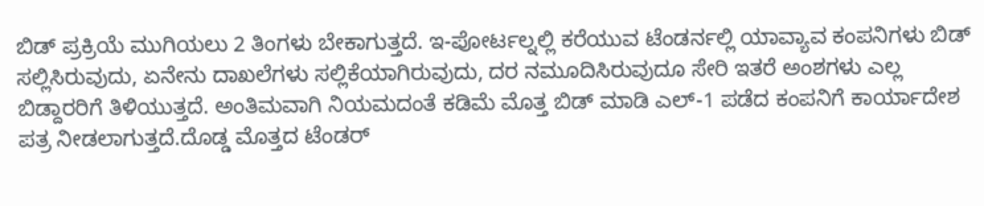ಬಿಡ್ ಪ್ರಕ್ರಿಯೆ ಮುಗಿಯಲು 2 ತಿಂಗಳು ಬೇಕಾಗುತ್ತದೆ. ಇ-ಪೋರ್ಟಲ್ನಲ್ಲಿ ಕರೆಯುವ ಟೆಂಡರ್ನಲ್ಲಿ ಯಾವ್ಯಾವ ಕಂಪನಿಗಳು ಬಿಡ್ ಸಲ್ಲಿಸಿರುವುದು, ಏನೇನು ದಾಖಲೆಗಳು ಸಲ್ಲಿಕೆಯಾಗಿರುವುದು, ದರ ನಮೂದಿಸಿರುವುದೂ ಸೇರಿ ಇತರೆ ಅಂಶಗಳು ಎಲ್ಲ ಬಿಡ್ದಾರರಿಗೆ ತಿಳಿಯುತ್ತದೆ. ಅಂತಿಮವಾಗಿ ನಿಯಮದಂತೆ ಕಡಿಮೆ ಮೊತ್ತ ಬಿಡ್ ಮಾಡಿ ಎಲ್-1 ಪಡೆದ ಕಂಪನಿಗೆ ಕಾರ್ಯಾದೇಶ ಪತ್ರ ನೀಡಲಾಗುತ್ತದೆ.ದೊಡ್ಡ ಮೊತ್ತದ ಟೆಂಡರ್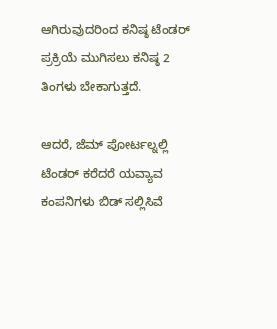ಆಗಿರುವುದರಿಂದ ಕನಿಷ್ಠ ಟೆಂಡರ್ ಪ್ರಕ್ರಿಯೆ ಮುಗಿಸಲು ಕನಿಷ್ಠ 2 ತಿಂಗಳು ಬೇಕಾಗುತ್ತದೆ.

ಆದರೆ, ಜೆಮ್ ಪೋರ್ಟಲ್ನಲ್ಲಿ ಟೆಂಡರ್ ಕರೆದರೆ ಯವ್ಯಾವ ಕಂಪನಿಗಳು ಬಿಡ್ ಸಲ್ಲಿಸಿವೆ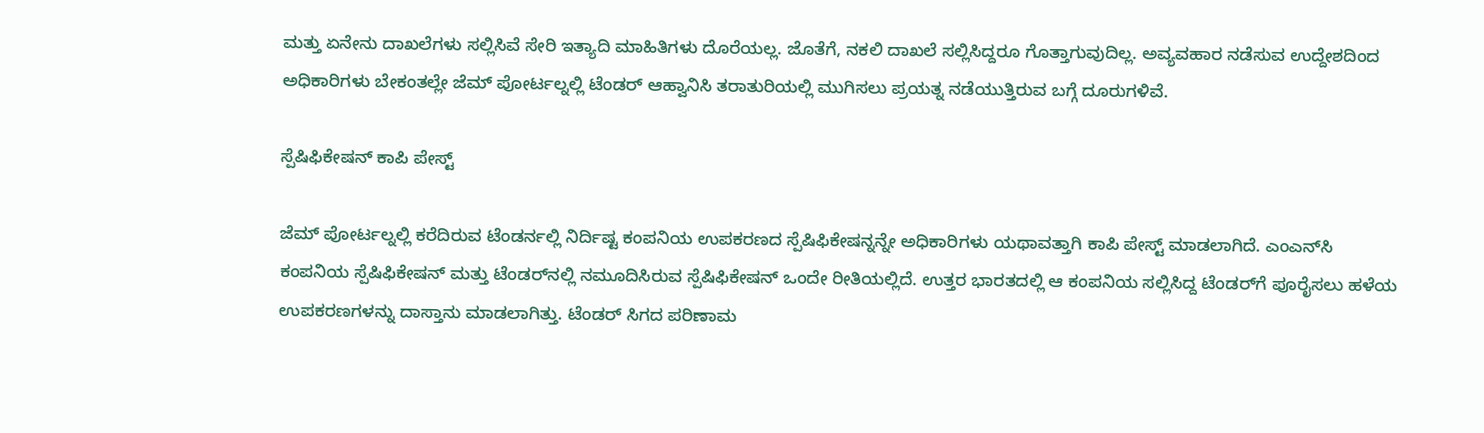ಮತ್ತು ಏನೇನು ದಾಖಲೆಗಳು ಸಲ್ಲಿಸಿವೆ ಸೇರಿ ಇತ್ಯಾದಿ ಮಾಹಿತಿಗಳು ದೊರೆಯಲ್ಲ. ಜೊತೆಗೆ, ನಕಲಿ ದಾಖಲೆ ಸಲ್ಲಿಸಿದ್ದರೂ ಗೊತ್ತಾಗುವುದಿಲ್ಲ. ಅವ್ಯವಹಾರ ನಡೆಸುವ ಉದ್ದೇಶದಿಂದ ಅಧಿಕಾರಿಗಳು ಬೇಕಂತಲ್ಲೇ ಜೆಮ್ ಪೋರ್ಟಲ್ನಲ್ಲಿ ಟೆಂಡರ್ ಆಹ್ವಾನಿಸಿ ತರಾತುರಿಯಲ್ಲಿ ಮುಗಿಸಲು ಪ್ರಯತ್ನ ನಡೆಯುತ್ತಿರುವ ಬಗ್ಗೆ ದೂರುಗಳಿವೆ.

ಸ್ಪೆಷಿಫಿಕೇಷನ್ ಕಾಪಿ ಪೇಸ್ಟ್

ಜೆಮ್ ಪೋರ್ಟಲ್ನಲ್ಲಿ ಕರೆದಿರುವ ಟೆಂಡರ್ನಲ್ಲಿ ನಿರ್ದಿಷ್ಟ ಕಂಪನಿಯ ಉಪಕರಣದ ಸ್ಪೆಷಿಫಿಕೇಷನ್ನನ್ನೇ ಅಧಿಕಾರಿಗಳು ಯಥಾವತ್ತಾಗಿ ಕಾಪಿ ಪೇಸ್ಟ್ ಮಾಡಲಾಗಿದೆ. ಎಂಎನ್‌‌‌ಸಿ ಕಂಪನಿಯ ಸ್ಪೆಷಿಫಿಕೇಷನ್ ಮತ್ತು ಟೆಂಡರ್‌ನಲ್ಲಿ ನಮೂದಿಸಿರುವ ಸ್ಪೆಷಿಫಿಕೇಷನ್ ಒಂದೇ ರೀತಿಯಲ್ಲಿದೆ. ಉತ್ತರ ಭಾರತದಲ್ಲಿ ಆ ಕಂಪನಿಯ ಸಲ್ಲಿಸಿದ್ದ ಟೆಂಡರ್‌‌ಗೆ ಪೂರೈಸಲು ಹಳೆಯ ಉಪಕರಣಗಳನ್ನು ದಾಸ್ತಾನು ಮಾಡಲಾಗಿತ್ತು. ಟೆಂಡರ್ ಸಿಗದ ಪರಿಣಾಮ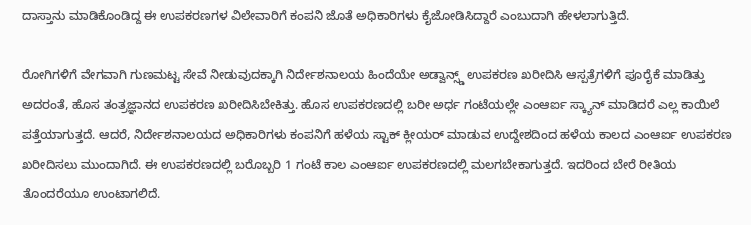ದಾಸ್ತಾನು ಮಾಡಿಕೊಂಡಿದ್ದ ಈ ಉಪಕರಣಗಳ ವಿಲೇವಾರಿಗೆ ಕಂಪನಿ ಜೊತೆ ಅಧಿಕಾರಿಗಳು ಕೈಜೋಡಿಸಿದ್ದಾರೆ ಎಂಬುದಾಗಿ ಹೇಳಲಾಗುತ್ತಿದೆ.

ರೋಗಿಗಳಿಗೆ ವೇಗವಾಗಿ ಗುಣಮಟ್ಟ ಸೇವೆ ನೀಡುವುದಕ್ಕಾಗಿ ನಿರ್ದೇಶನಾಲಯ ಹಿಂದೆಯೇ ಅಡ್ವಾನ್ಸ್ಡ್ ಉಪಕರಣ ಖರೀದಿಸಿ ಆಸ್ಪತ್ರೆಗಳಿಗೆ ಪೂರೈಕೆ ಮಾಡಿತ್ತು ಅದರಂತೆ, ಹೊಸ ತಂತ್ರಜ್ಞಾನದ ಉಪಕರಣ ಖರೀದಿಸಿಬೇಕಿತ್ತು. ಹೊಸ ಉಪಕರಣದಲ್ಲಿ ಬರೀ ಅರ್ಧ ಗಂಟೆಯಲ್ಲೇ ಎಂಆರ್ಐ ಸ್ಕ್ಯಾನ್ ಮಾಡಿದರೆ ಎಲ್ಲ ಕಾಯಿಲೆ ಪತ್ತೆಯಾಗುತ್ತದೆ. ಆದರೆ, ನಿರ್ದೇಶನಾಲಯದ ಅಧಿಕಾರಿಗಳು ಕಂಪನಿಗೆ ಹಳೆಯ ಸ್ಟಾಕ್ ಕ್ಲೀಯರ್ ಮಾಡುವ ಉದ್ದೇಶದಿಂದ ಹಳೆಯ ಕಾಲದ ಎಂಆರ್ಐ ಉಪಕರಣ ಖರೀದಿಸಲು ಮುಂದಾಗಿದೆ. ಈ ಉಪಕರಣದಲ್ಲಿ ಬರೊಬ್ಬರಿ 1 ಗಂಟೆ ಕಾಲ ಎಂಆರ್ಐ ಉಪಕರಣದಲ್ಲಿ ಮಲಗಬೇಕಾಗುತ್ತದೆ. ಇದರಿಂದ ಬೇರೆ ರೀತಿಯ ತೊಂದರೆಯೂ ಉಂಟಾಗಲಿದೆ.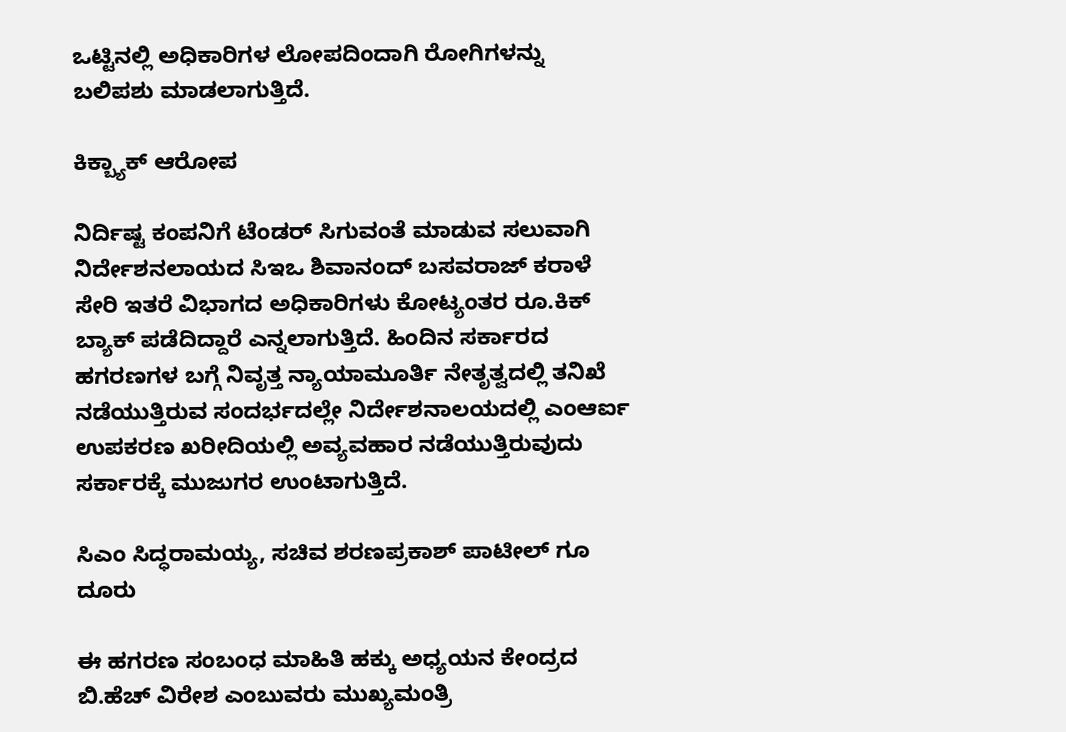ಒಟ್ಟಿನಲ್ಲಿ ಅಧಿಕಾರಿಗಳ ಲೋಪದಿಂದಾಗಿ ರೋಗಿಗಳನ್ನು ಬಲಿಪಶು ಮಾಡಲಾಗುತ್ತಿದೆ.

ಕಿಕ್ಬ್ಯಾಕ್ ಆರೋಪ

ನಿರ್ದಿಷ್ಟ ಕಂಪನಿಗೆ ಟೆಂಡರ್ ಸಿಗುವಂತೆ ಮಾಡುವ ಸಲುವಾಗಿ ನಿರ್ದೇಶನಲಾಯದ ಸಿಇಒ ಶಿವಾನಂದ್ ಬಸವರಾಜ್ ಕರಾಳೆ ಸೇರಿ ಇತರೆ ವಿಭಾಗದ ಅಧಿಕಾರಿಗಳು ಕೋಟ್ಯಂತರ ರೂ.ಕಿಕ್ ಬ್ಯಾಕ್ ಪಡೆದಿದ್ದಾರೆ ಎನ್ನಲಾಗುತ್ತಿದೆ. ಹಿಂದಿನ ಸರ್ಕಾರದ ಹಗರಣಗಳ ಬಗ್ಗೆ ನಿವೃತ್ತ ನ್ಯಾಯಾಮೂರ್ತಿ ನೇತೃತ್ವದಲ್ಲಿ ತನಿಖೆ ನಡೆಯುತ್ತಿರುವ ಸಂದರ್ಭದಲ್ಲೇ ನಿರ್ದೇಶನಾಲಯದಲ್ಲಿ ಎಂಆರ್ಐ ಉಪಕರಣ ಖರೀದಿಯಲ್ಲಿ ಅವ್ಯವಹಾರ ನಡೆಯುತ್ತಿರುವುದು ಸರ್ಕಾರಕ್ಕೆ ಮುಜುಗರ ಉಂಟಾಗುತ್ತಿದೆ.

ಸಿಎಂ ಸಿದ್ಧರಾಮಯ್ಯ, ಸಚಿವ ಶರಣಪ್ರಕಾಶ್ ಪಾಟೀಲ್ ಗೂ ದೂರು

ಈ ಹಗರಣ ಸಂಬಂಧ ಮಾಹಿತಿ ಹಕ್ಕು ಅಧ್ಯಯನ ಕೇಂದ್ರದ ಬಿ.ಹೆಚ್ ವಿರೇಶ ಎಂಬುವರು ಮುಖ್ಯಮಂತ್ರಿ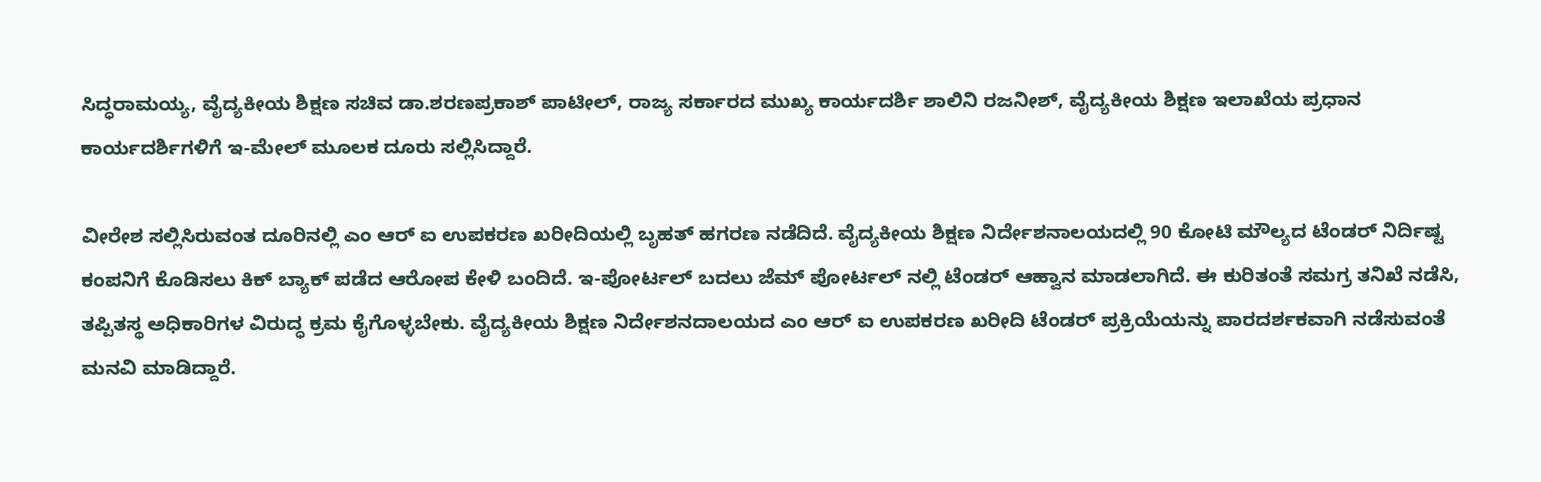ಸಿದ್ಧರಾಮಯ್ಯ, ವೈದ್ಯಕೀಯ ಶಿಕ್ಷಣ ಸಚಿವ ಡಾ.ಶರಣಪ್ರಕಾಶ್ ಪಾಟೀಲ್, ರಾಜ್ಯ ಸರ್ಕಾರದ ಮುಖ್ಯ ಕಾರ್ಯದರ್ಶಿ ಶಾಲಿನಿ ರಜನೀಶ್, ವೈದ್ಯಕೀಯ ಶಿಕ್ಷಣ ಇಲಾಖೆಯ ಪ್ರಧಾನ ಕಾರ್ಯದರ್ಶಿಗಳಿಗೆ ಇ-ಮೇಲ್ ಮೂಲಕ ದೂರು ಸಲ್ಲಿಸಿದ್ದಾರೆ.

ವೀರೇಶ ಸಲ್ಲಿಸಿರುವಂತ ದೂರಿನಲ್ಲಿ ಎಂ ಆರ್ ಐ ಉಪಕರಣ ಖರೀದಿಯಲ್ಲಿ ಬೃಹತ್ ಹಗರಣ ನಡೆದಿದೆ. ವೈದ್ಯಕೀಯ ಶಿಕ್ಷಣ ನಿರ್ದೇಶನಾಲಯದಲ್ಲಿ 90 ಕೋಟಿ ಮೌಲ್ಯದ ಟೆಂಡರ್ ನಿರ್ದಿಷ್ಟ ಕಂಪನಿಗೆ ಕೊಡಿಸಲು ಕಿಕ್ ಬ್ಯಾಕ್ ಪಡೆದ ಆರೋಪ ಕೇಳಿ ಬಂದಿದೆ. ಇ-ಪೋರ್ಟಲ್ ಬದಲು ಜೆಮ್ ಪೋರ್ಟಲ್ ನಲ್ಲಿ ಟೆಂಡರ್ ಆಹ್ವಾನ ಮಾಡಲಾಗಿದೆ. ಈ ಕುರಿತಂತೆ ಸಮಗ್ರ ತನಿಖೆ ನಡೆಸಿ, ತಪ್ಪಿತಸ್ಥ ಅಧಿಕಾರಿಗಳ ವಿರುದ್ಧ ಕ್ರಮ ಕೈಗೊಳ್ಳಬೇಕು. ವೈದ್ಯಕೀಯ ಶಿಕ್ಷಣ ನಿರ್ದೇಶನದಾಲಯದ ಎಂ ಆರ್ ಐ ಉಪಕರಣ ಖರೀದಿ ಟೆಂಡರ್ ಪ್ರಕ್ರಿಯೆಯನ್ನು ಪಾರದರ್ಶಕವಾಗಿ ನಡೆಸುವಂತೆ ಮನವಿ ಮಾಡಿದ್ದಾರೆ.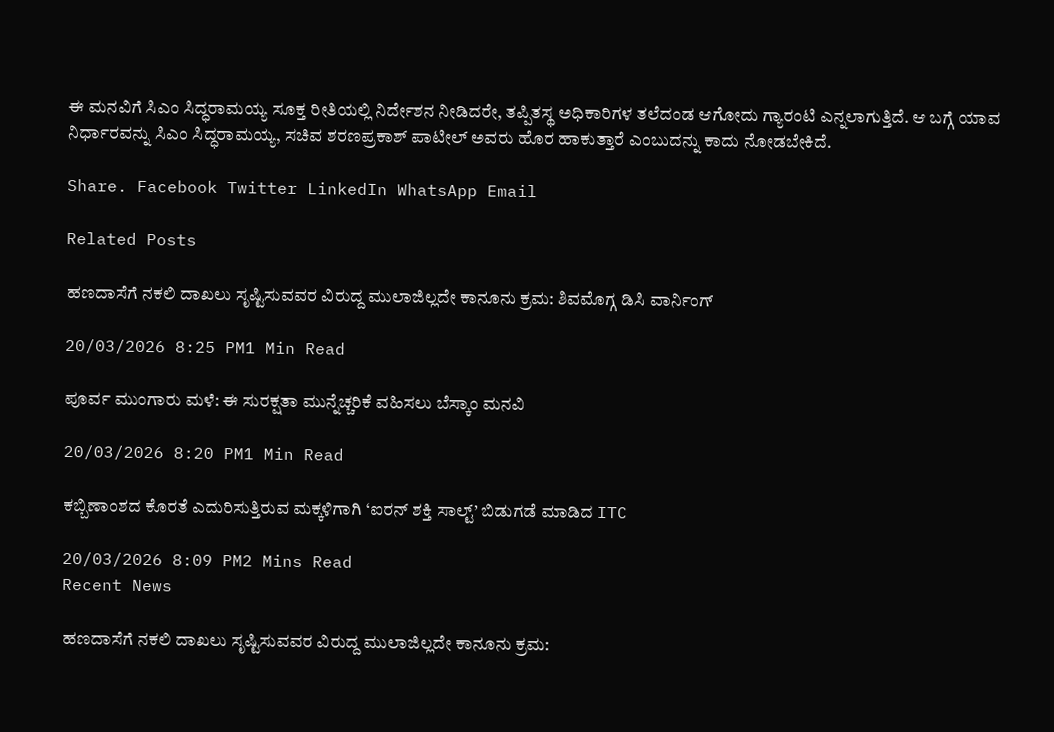ಈ ಮನವಿಗೆ ಸಿಎಂ ಸಿದ್ಧರಾಮಯ್ಯ ಸೂಕ್ತ ರೀತಿಯಲ್ಲಿ ನಿರ್ದೇಶನ ನೀಡಿದರೇ, ತಪ್ಪಿತಸ್ಥ ಅಧಿಕಾರಿಗಳ ತಲೆದಂಡ ಆಗೋದು ಗ್ಯಾರಂಟಿ ಎನ್ನಲಾಗುತ್ತಿದೆ. ಆ ಬಗ್ಗೆ ಯಾವ ನಿರ್ಧಾರವನ್ನು ಸಿಎಂ ಸಿದ್ಧರಾಮಯ್ಯ, ಸಚಿವ ಶರಣಪ್ರಕಾಶ್ ಪಾಟೀಲ್ ಅವರು ಹೊರ ಹಾಕುತ್ತಾರೆ ಎಂಬುದನ್ನು ಕಾದು ನೋಡಬೇಕಿದೆ.

Share. Facebook Twitter LinkedIn WhatsApp Email

Related Posts

ಹಣದಾಸೆಗೆ ನಕಲಿ ದಾಖಲು ಸೃಷ್ಟಿಸುವವರ ವಿರುದ್ದ ಮುಲಾಜಿಲ್ಲದೇ ಕಾನೂನು ಕ್ರಮ: ಶಿವಮೊಗ್ಗ ಡಿಸಿ ವಾರ್ನಿಂಗ್

20/03/2026 8:25 PM1 Min Read

ಪೂರ್ವ ಮುಂಗಾರು ಮಳೆ: ಈ ಸುರಕ್ಷತಾ ಮುನ್ನೆಚ್ಚರಿಕೆ ವಹಿಸಲು ಬೆಸ್ಕಾಂ ಮನವಿ

20/03/2026 8:20 PM1 Min Read

ಕಬ್ಬಿಣಾಂಶದ ಕೊರತೆ ಎದುರಿಸುತ್ತಿರುವ ಮಕ್ಕಳಿಗಾಗಿ ‘ಐರನ್‌ ಶಕ್ತಿ ಸಾಲ್ಟ್‌’ ಬಿಡುಗಡೆ ಮಾಡಿದ ITC

20/03/2026 8:09 PM2 Mins Read
Recent News

ಹಣದಾಸೆಗೆ ನಕಲಿ ದಾಖಲು ಸೃಷ್ಟಿಸುವವರ ವಿರುದ್ದ ಮುಲಾಜಿಲ್ಲದೇ ಕಾನೂನು ಕ್ರಮ: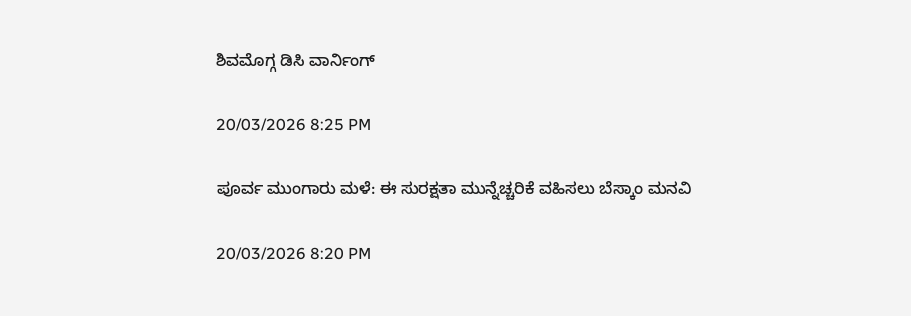ಶಿವಮೊಗ್ಗ ಡಿಸಿ ವಾರ್ನಿಂಗ್

20/03/2026 8:25 PM

ಪೂರ್ವ ಮುಂಗಾರು ಮಳೆ: ಈ ಸುರಕ್ಷತಾ ಮುನ್ನೆಚ್ಚರಿಕೆ ವಹಿಸಲು ಬೆಸ್ಕಾಂ ಮನವಿ

20/03/2026 8:20 PM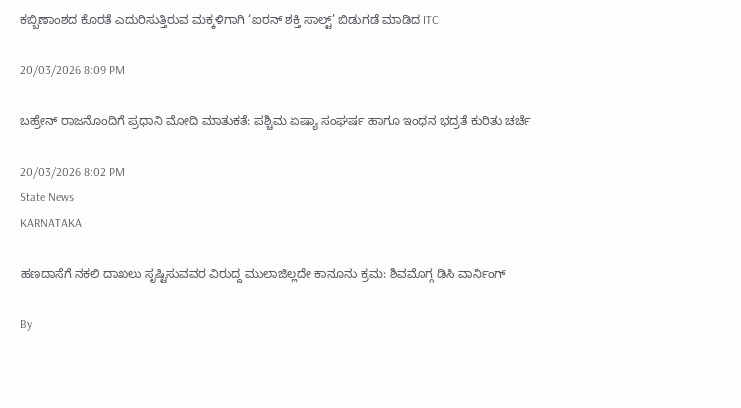ಕಬ್ಬಿಣಾಂಶದ ಕೊರತೆ ಎದುರಿಸುತ್ತಿರುವ ಮಕ್ಕಳಿಗಾಗಿ ‘ಐರನ್‌ ಶಕ್ತಿ ಸಾಲ್ಟ್‌’ ಬಿಡುಗಡೆ ಮಾಡಿದ ITC

20/03/2026 8:09 PM

ಬಹ್ರೇನ್ ರಾಜನೊಂದಿಗೆ ಪ್ರಧಾನಿ ಮೋದಿ ಮಾತುಕತೆ: ಪಶ್ಚಿಮ ಏಷ್ಯಾ ಸಂಘರ್ಷ ಹಾಗೂ ಇಂಧನ ಭದ್ರತೆ ಕುರಿತು ಚರ್ಚೆ

20/03/2026 8:02 PM
State News
KARNATAKA

ಹಣದಾಸೆಗೆ ನಕಲಿ ದಾಖಲು ಸೃಷ್ಟಿಸುವವರ ವಿರುದ್ದ ಮುಲಾಜಿಲ್ಲದೇ ಕಾನೂನು ಕ್ರಮ: ಶಿವಮೊಗ್ಗ ಡಿಸಿ ವಾರ್ನಿಂಗ್

By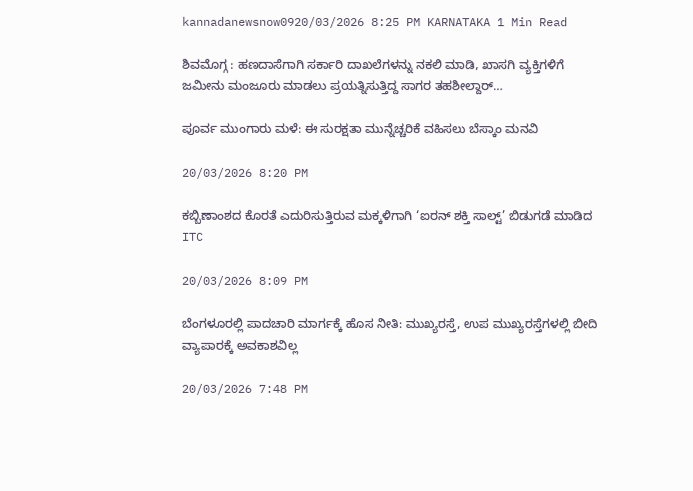kannadanewsnow0920/03/2026 8:25 PM KARNATAKA 1 Min Read

ಶಿವಮೊಗ್ಗ : ಹಣದಾಸೆಗಾಗಿ ಸರ್ಕಾರಿ ದಾಖಲೆಗಳನ್ನು ನಕಲಿ ಮಾಡಿ, ಖಾಸಗಿ‌ ವ್ಯಕ್ತಿಗಳಿಗೆ ಜಮೀನು ಮಂಜೂರು ಮಾಡಲು ಪ್ರಯತ್ನಿಸುತ್ತಿದ್ದ ಸಾಗರ ತಹಶೀಲ್ದಾರ್…

ಪೂರ್ವ ಮುಂಗಾರು ಮಳೆ: ಈ ಸುರಕ್ಷತಾ ಮುನ್ನೆಚ್ಚರಿಕೆ ವಹಿಸಲು ಬೆಸ್ಕಾಂ ಮನವಿ

20/03/2026 8:20 PM

ಕಬ್ಬಿಣಾಂಶದ ಕೊರತೆ ಎದುರಿಸುತ್ತಿರುವ ಮಕ್ಕಳಿಗಾಗಿ ‘ಐರನ್‌ ಶಕ್ತಿ ಸಾಲ್ಟ್‌’ ಬಿಡುಗಡೆ ಮಾಡಿದ ITC

20/03/2026 8:09 PM

ಬೆಂಗಳೂರಲ್ಲಿ ಪಾದಚಾರಿ ಮಾರ್ಗಕ್ಕೆ ಹೊಸ ನೀತಿ: ಮುಖ್ಯರಸ್ತೆ, ಉಪ ಮುಖ್ಯರಸ್ತೆಗಳಲ್ಲಿ ಬೀದಿ ವ್ಯಾಪಾರಕ್ಕೆ ಅವಕಾಶವಿಲ್ಲ

20/03/2026 7:48 PM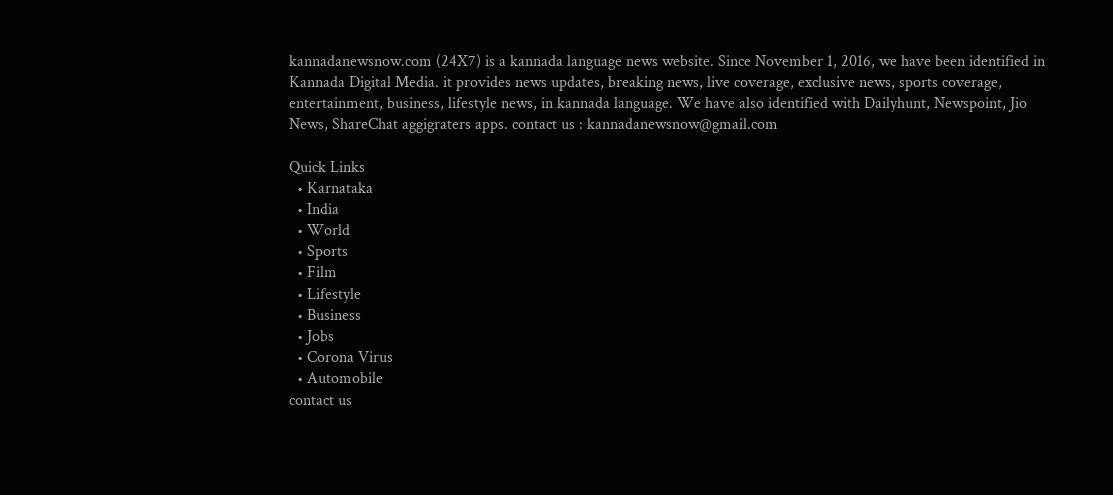kannadanewsnow.com (24X7) is a kannada language news website. Since November 1, 2016, we have been identified in Kannada Digital Media. it provides news updates, breaking news, live coverage, exclusive news, sports coverage, entertainment, business, lifestyle news, in kannada language. We have also identified with Dailyhunt, Newspoint, Jio News, ShareChat aggigraters apps. contact us : kannadanewsnow@gmail.com

Quick Links
  • Karnataka
  • India
  • World
  • Sports
  • Film
  • Lifestyle
  • Business
  • Jobs
  • Corona Virus
  • Automobile
contact us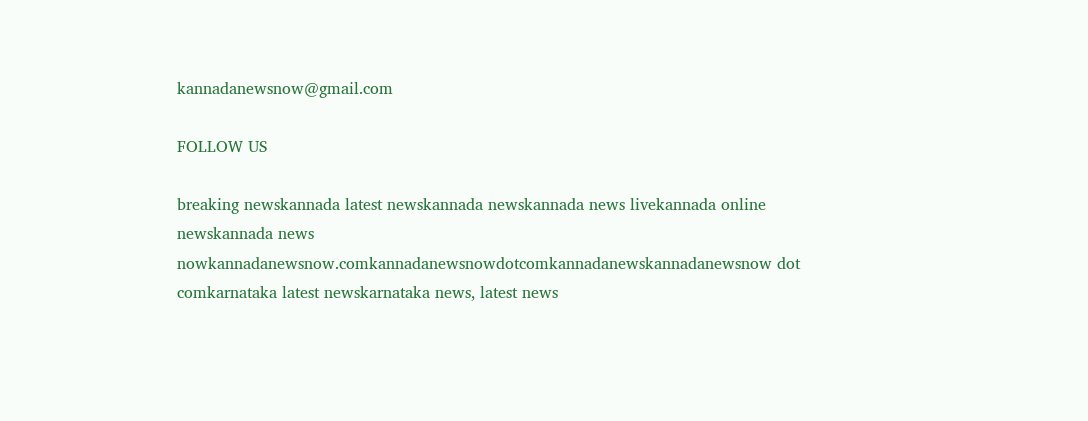kannadanewsnow@gmail.com

FOLLOW US

breaking newskannada latest newskannada newskannada news livekannada online newskannada news nowkannadanewsnow.comkannadanewsnowdotcomkannadanewskannadanewsnow dot comkarnataka latest newskarnataka news, latest news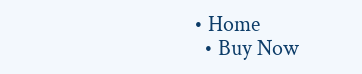• Home
  • Buy Now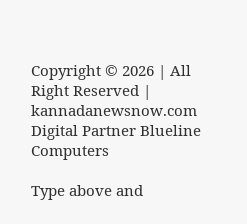Copyright © 2026 | All Right Reserved | kannadanewsnow.com
Digital Partner Blueline Computers

Type above and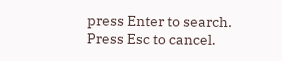press Enter to search. Press Esc to cancel.